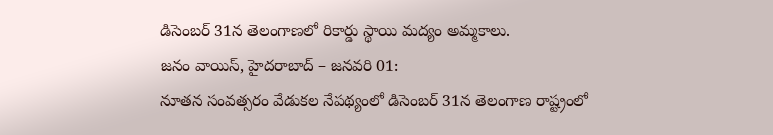డిసెంబర్ 31న తెలంగాణలో రికార్డు స్థాయి మద్యం అమ్మకాలు.
జనం వాయిస్, హైదరాబాద్ – జనవరి 01:
నూతన సంవత్సరం వేడుకల నేపథ్యంలో డిసెంబర్ 31న తెలంగాణ రాష్ట్రంలో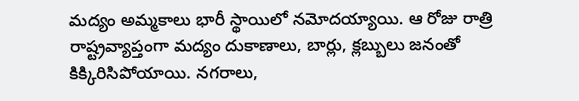మద్యం అమ్మకాలు భారీ స్థాయిలో నమోదయ్యాయి. ఆ రోజు రాత్రి రాష్ట్రవ్యాప్తంగా మద్యం దుకాణాలు, బార్లు, క్లబ్బులు జనంతో కిక్కిరిసిపోయాయి. నగరాలు,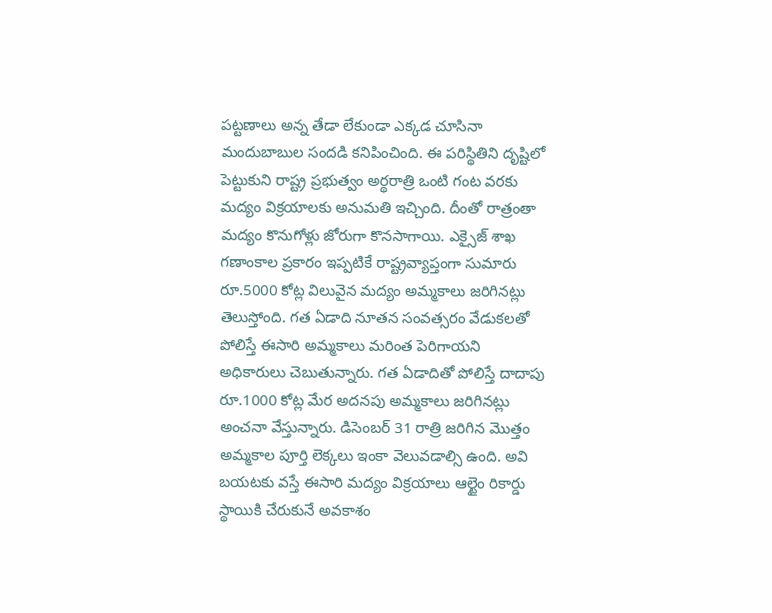పట్టణాలు అన్న తేడా లేకుండా ఎక్కడ చూసినా మందుబాబుల సందడి కనిపించింది. ఈ పరిస్థితిని దృష్టిలో పెట్టుకుని రాష్ట్ర ప్రభుత్వం అర్థరాత్రి ఒంటి గంట వరకు మద్యం విక్రయాలకు అనుమతి ఇచ్చింది. దీంతో రాత్రంతా మద్యం కొనుగోళ్లు జోరుగా కొనసాగాయి. ఎక్సైజ్ శాఖ గణాంకాల ప్రకారం ఇప్పటికే రాష్ట్రవ్యాప్తంగా సుమారు రూ.5000 కోట్ల విలువైన మద్యం అమ్మకాలు జరిగినట్లు తెలుస్తోంది. గత ఏడాది నూతన సంవత్సరం వేడుకలతో పోలిస్తే ఈసారి అమ్మకాలు మరింత పెరిగాయని అధికారులు చెబుతున్నారు. గత ఏడాదితో పోలిస్తే దాదాపు రూ.1000 కోట్ల మేర అదనపు అమ్మకాలు జరిగినట్లు అంచనా వేస్తున్నారు. డిసెంబర్ 31 రాత్రి జరిగిన మొత్తం అమ్మకాల పూర్తి లెక్కలు ఇంకా వెలువడాల్సి ఉంది. అవి బయటకు వస్తే ఈసారి మద్యం విక్రయాలు ఆల్టైం రికార్డు స్థాయికి చేరుకునే అవకాశం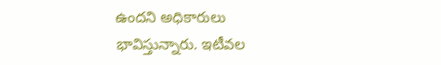ఉందని అధికారులు భావిస్తున్నారు. ఇటీవల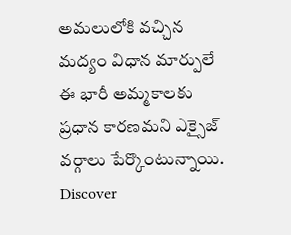అమలులోకి వచ్చిన మద్యం విధాన మార్పులే ఈ భారీ అమ్మకాలకు ప్రధాన కారణమని ఎక్సైజ్ వర్గాలు పేర్కొంటున్నాయి.
Discover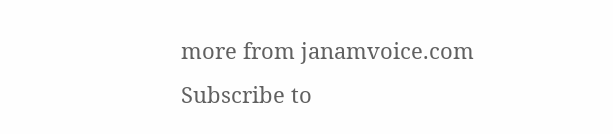more from janamvoice.com
Subscribe to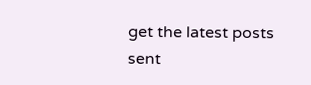get the latest posts sent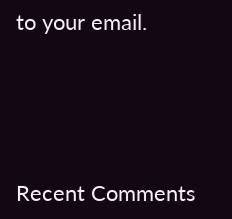to your email.





Recent Comments